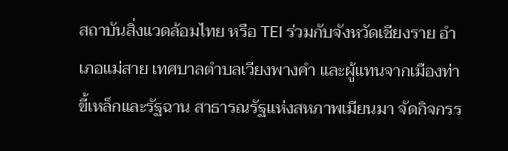สถาบันสิ่งแวดล้อมไทย หรือ TEI ร่วมกับจังหวัดเชียงราย อำเภอแม่สาย เทศบาลตำบลเวียงพางคำ และผู้แทนจากเมืองท่าขี้เหล็กและรัฐฉาน สาธารณรัฐแห่งสหภาพเมียนมา จัดกิจกรร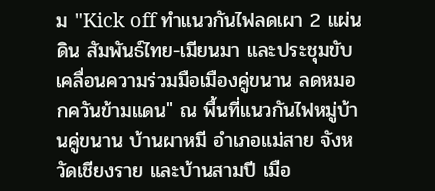ม "Kick off ทำแนวกันไฟลดเผา 2 แผ่นดิน สัมพันธ์ไทย-เมียนมา และประชุมขับเคลื่อนความร่วมมือเมืองคู่ขนาน ลดหมอกควันข้ามแดน" ณ พื้นที่แนวกันไฟหมู่บ้านคู่ขนาน บ้านผาหมี อำเภอแม่สาย จังหวัดเชียงราย และบ้านสามปี เมือ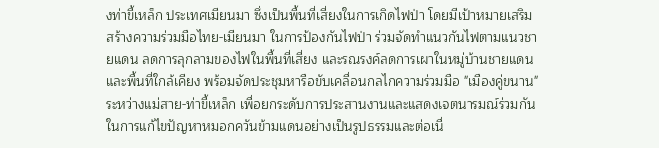งท่าขี้เหล็ก ประเทศเมียนมา ซึ่งเป็นพื้นที่เสี่ยงในการเกิดไฟป่า โดยมีเป้าหมายเสริมสร้างความร่วมมือไทย-เมียนมา ในการป้องกันไฟป่า ร่วมจัดทำแนวกันไฟตามแนวชายแดน ลดการลุกลามของไฟในพื้นที่เสี่ยง และรณรงค์ลดการเผาในหมู่บ้านชายแดนและพื้นที่ใกล้เคียง พร้อมจัดประชุมหารือขับเคลื่อนกลไกความร่วมมือ "เมืองคู่ขนาน" ระหว่างแม่สาย-ท่าขี้เหล็ก เพื่อยกระดับการประสานงานและแสดงเจตนารมณ์ร่วมกันในการแก้ไขปัญหาหมอกควันข้ามแดนอย่างเป็นรูปธรรมและต่อเนื่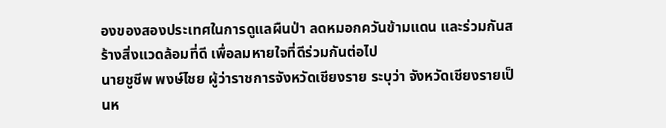องของสองประเทศในการดูแลผืนป่า ลดหมอกควันข้ามแดน และร่วมกันสร้างสิ่งแวดล้อมที่ดี เพื่อลมหายใจที่ดีร่วมกันต่อไป
นายชูชีพ พงษ์ไชย ผู้ว่าราชการจังหวัดเชียงราย ระบุว่า จังหวัดเชียงรายเป็นห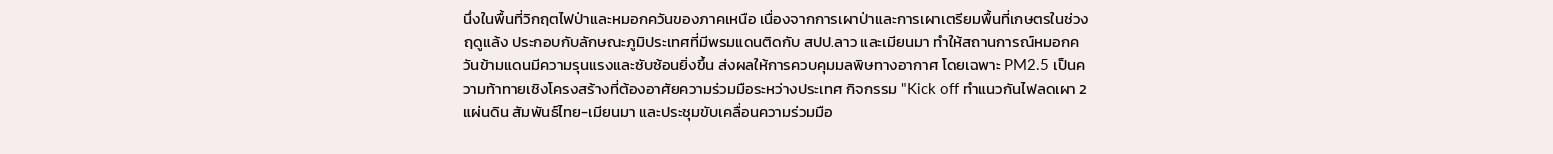นึ่งในพื้นที่วิกฤตไฟป่าและหมอกควันของภาคเหนือ เนื่องจากการเผาป่าและการเผาเตรียมพื้นที่เกษตรในช่วงฤดูแล้ง ประกอบกับลักษณะภูมิประเทศที่มีพรมแดนติดกับ สปป.ลาว และเมียนมา ทำให้สถานการณ์หมอกควันข้ามแดนมีความรุนแรงและซับซ้อนยิ่งขึ้น ส่งผลให้การควบคุมมลพิษทางอากาศ โดยเฉพาะ PM2.5 เป็นความท้าทายเชิงโครงสร้างที่ต้องอาศัยความร่วมมือระหว่างประเทศ กิจกรรม "Kick off ทำแนวกันไฟลดเผา 2 แผ่นดิน สัมพันธ์ไทย-เมียนมา และประชุมขับเคลื่อนความร่วมมือ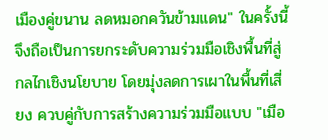เมืองคู่ขนาน ลดหมอกควันข้ามแดน" ในครั้งนี้ จึงถือเป็นการยกระดับความร่วมมือเชิงพื้นที่สู่กลไกเชิงนโยบาย โดยมุ่งลดการเผาในพื้นที่เสี่ยง ควบคู่กับการสร้างความร่วมมือแบบ "เมือ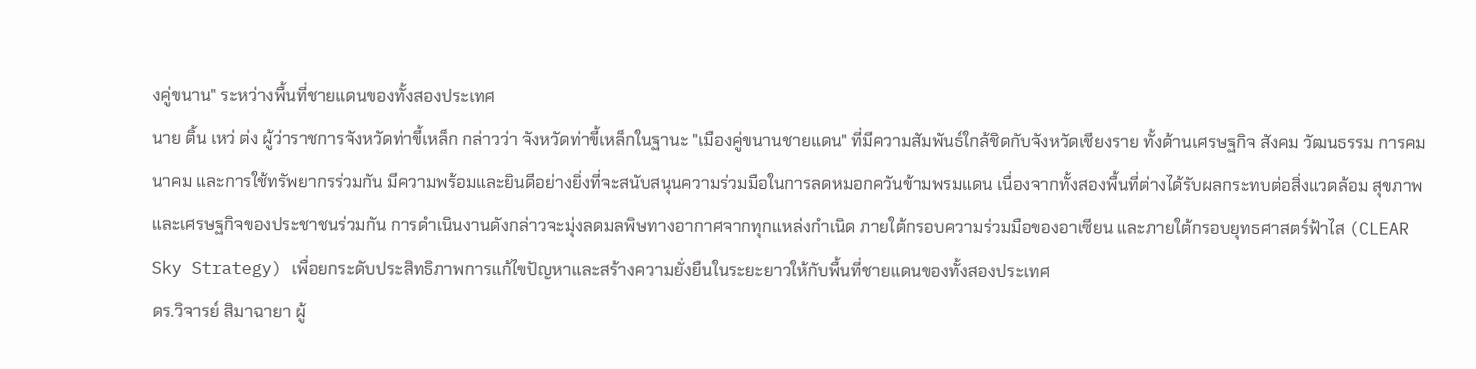งคู่ขนาน" ระหว่างพื้นที่ชายแดนของทั้งสองประเทศ
นาย ติ้น เหว่ ต่ง ผู้ว่าราชการจังหวัดท่าขี้เหล็ก กล่าวว่า จังหวัดท่าขี้เหล็กในฐานะ "เมืองคู่ขนานชายแดน" ที่มีความสัมพันธ์ใกล้ชิดกับจังหวัดเชียงราย ทั้งด้านเศรษฐกิจ สังคม วัฒนธรรม การคมนาคม และการใช้ทรัพยากรร่วมกัน มีความพร้อมและยินดีอย่างยิ่งที่จะสนับสนุนความร่วมมือในการลดหมอกควันข้ามพรมแดน เนื่องจากทั้งสองพื้นที่ต่างได้รับผลกระทบต่อสิ่งแวดล้อม สุขภาพ และเศรษฐกิจของประชาชนร่วมกัน การดำเนินงานดังกล่าวจะมุ่งลดมลพิษทางอากาศจากทุกแหล่งกำเนิด ภายใต้กรอบความร่วมมือของอาเซียน และภายใต้กรอบยุทธศาสตร์ฟ้าไส (CLEAR Sky Strategy) เพื่อยกระดับประสิทธิภาพการแก้ไขปัญหาและสร้างความยั่งยืนในระยะยาวให้กับพื้นที่ชายแดนของทั้งสองประเทศ
ดร.วิจารย์ สิมาฉายา ผู้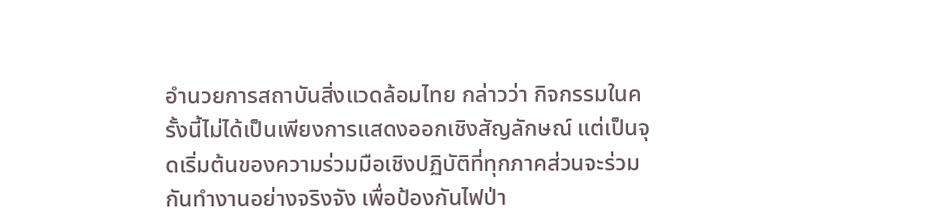อำนวยการสถาบันสิ่งแวดล้อมไทย กล่าวว่า กิจกรรมในครั้งนี้ไม่ได้เป็นเพียงการแสดงออกเชิงสัญลักษณ์ แต่เป็นจุดเริ่มต้นของความร่วมมือเชิงปฏิบัติที่ทุกภาคส่วนจะร่วมกันทำงานอย่างจริงจัง เพื่อป้องกันไฟป่า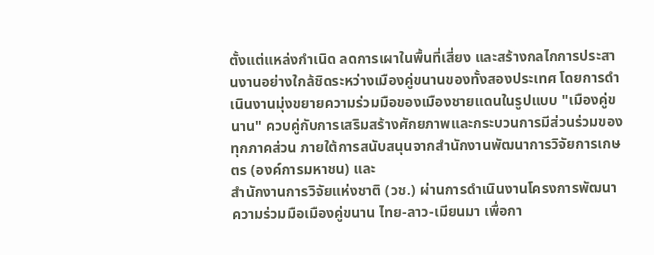ตั้งแต่แหล่งกำเนิด ลดการเผาในพื้นที่เสี่ยง และสร้างกลไกการประสานงานอย่างใกล้ชิดระหว่างเมืองคู่ขนานของทั้งสองประเทศ โดยการดำเนินงานมุ่งขยายความร่วมมือของเมืองชายแดนในรูปแบบ "เมืองคู่ขนาน" ควบคู่กับการเสริมสร้างศักยภาพและกระบวนการมีส่วนร่วมของทุกภาคส่วน ภายใต้การสนับสนุนจากสำนักงานพัฒนาการวิจัยการเกษตร (องค์การมหาชน) และ
สำนักงานการวิจัยแห่งชาติ (วช.) ผ่านการดำเนินงานโครงการพัฒนาความร่วมมือเมืองคู่ขนาน ไทย-ลาว-เมียนมา เพื่อกา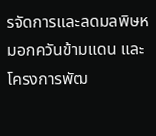รจัดการและลดมลพิษหมอกควันข้ามแดน และ โครงการพัฒ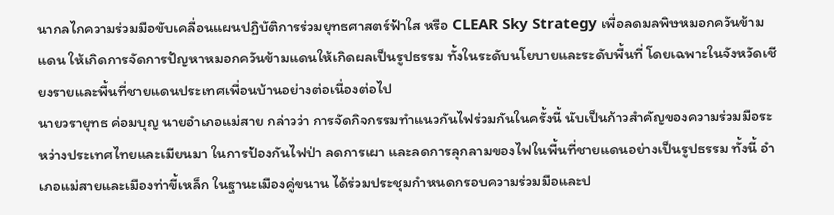นากลไกความร่วมมือขับเคลื่อนแผนปฏิบัติการร่วมยุทธศาสตร์ฟ้าใส หรือ CLEAR Sky Strategy เพื่อลดมลพิษหมอกควันข้ามแดน ให้เกิดการจัดการปัญหาหมอกควันข้ามแดนให้เกิดผลเป็นรูปธรรม ทั้งในระดับนโยบายและระดับพื้นที่ โดยเฉพาะในจังหวัดเชียงรายและพื้นที่ชายแดนประเทศเพื่อนบ้านอย่างต่อเนื่องต่อไป
นายวรายุทธ ค่อมบุญ นายอำเภอแม่สาย กล่าวว่า การจัดกิจกรรมทำแนวกันไฟร่วมกันในครั้งนี้ นับเป็นก้าวสำคัญของความร่วมมือระหว่างประเทศไทยและเมียนมา ในการป้องกันไฟป่า ลดการเผา และลดการลุกลามของไฟในพื้นที่ชายแดนอย่างเป็นรูปธรรม ทั้งนี้ อำเภอแม่สายและเมืองท่าขี้เหล็ก ในฐานะเมืองคู่ขนาน ได้ร่วมประชุมกำหนดกรอบความร่วมมือและป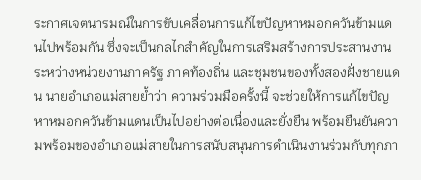ระกาศเจตนารมณ์ในการขับเคลื่อนการแก้ไขปัญหาหมอกควันข้ามแดนไปพร้อมกัน ซึ่งจะเป็นกลไกสำคัญในการเสริมสร้างการประสานงานระหว่างหน่วยงานภาครัฐ ภาคท้องถิ่น และชุมชนของทั้งสองฝั่งชายแดน นายอำเภอแม่สายย้ำว่า ความร่วมมือครั้งนี้ จะช่วยให้การแก้ไขปัญหาหมอกควันข้ามแดนเป็นไปอย่างต่อเนื่องและยั่งยืน พร้อมยืนยันความพร้อมของอำเภอแม่สายในการสนับสนุนการดำเนินงานร่วมกับทุกภา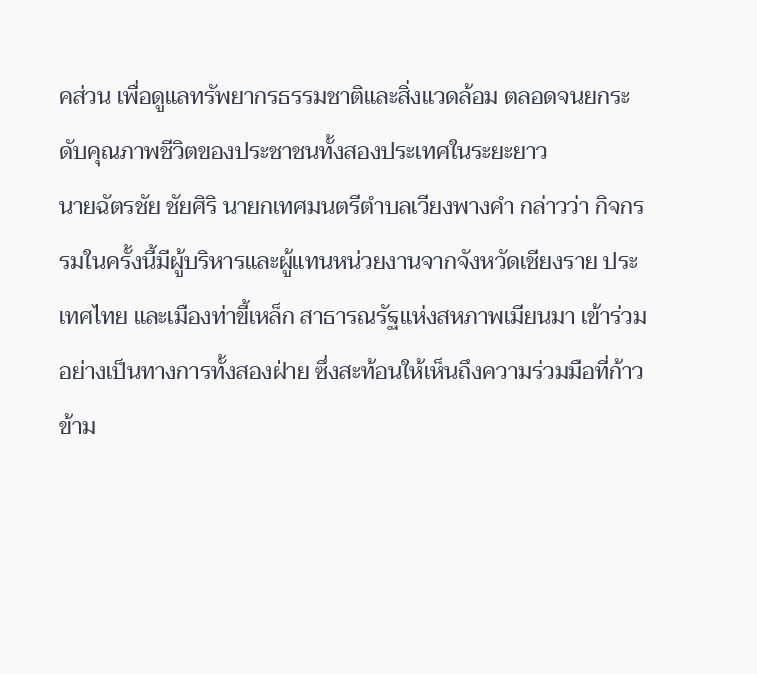คส่วน เพื่อดูแลทรัพยากรธรรมชาติและสิ่งแวดล้อม ตลอดจนยกระดับคุณภาพชีวิตของประชาชนทั้งสองประเทศในระยะยาว
นายฉัตรชัย ชัยศิริ นายกเทศมนตรีตำบลเวียงพางคำ กล่าวว่า กิจกรรมในครั้งนี้มีผู้บริหารและผู้แทนหน่วยงานจากจังหวัดเชียงราย ประเทศไทย และเมืองท่าขี้เหล็ก สาธารณรัฐแห่งสหภาพเมียนมา เข้าร่วมอย่างเป็นทางการทั้งสองฝ่าย ซึ่งสะท้อนให้เห็นถึงความร่วมมือที่ก้าวข้าม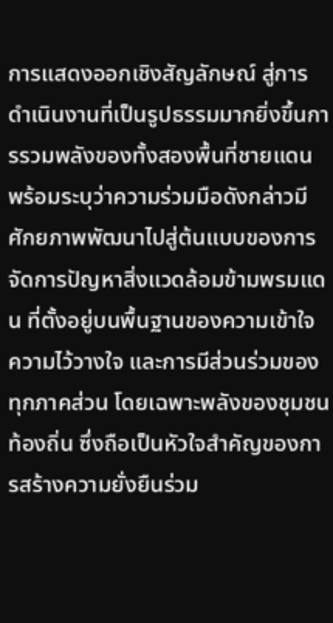การแสดงออกเชิงสัญลักษณ์ สู่การดำเนินงานที่เป็นรูปธรรมมากยิ่งขึ้นการรวมพลังของทั้งสองพื้นที่ชายแดน พร้อมระบุว่าความร่วมมือดังกล่าวมีศักยภาพพัฒนาไปสู่ต้นแบบของการจัดการปัญหาสิ่งแวดล้อมข้ามพรมแดน ที่ตั้งอยู่บนพื้นฐานของความเข้าใจ ความไว้วางใจ และการมีส่วนร่วมของทุกภาคส่วน โดยเฉพาะพลังของชุมชนท้องถิ่น ซึ่งถือเป็นหัวใจสำคัญของการสร้างความยั่งยืนร่วม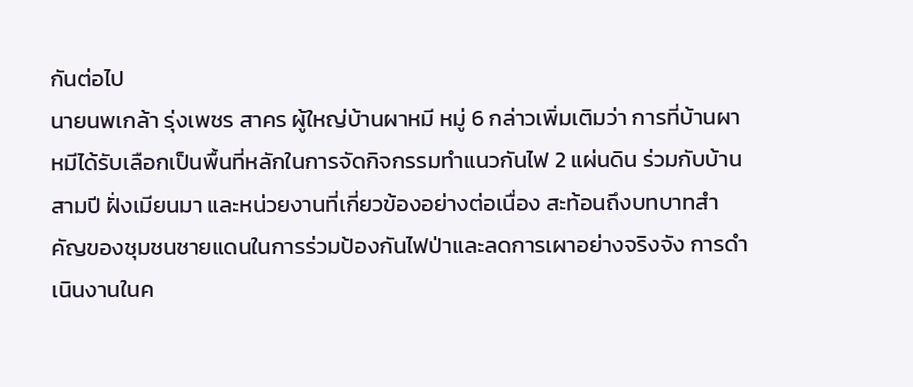กันต่อไป
นายนพเกล้า รุ่งเพชร สาคร ผู้ใหญ่บ้านผาหมี หมู่ 6 กล่าวเพิ่มเติมว่า การที่บ้านผาหมีได้รับเลือกเป็นพื้นที่หลักในการจัดกิจกรรมทำแนวกันไฟ 2 แผ่นดิน ร่วมกับบ้านสามปี ฝั่งเมียนมา และหน่วยงานที่เกี่ยวข้องอย่างต่อเนื่อง สะท้อนถึงบทบาทสำคัญของชุมชนชายแดนในการร่วมป้องกันไฟป่าและลดการเผาอย่างจริงจัง การดำเนินงานในค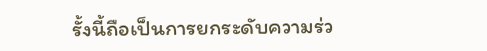รั้งนี้ถือเป็นการยกระดับความร่ว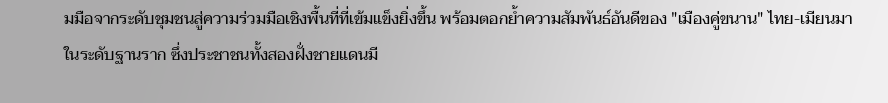มมือจากระดับชุมชนสู่ความร่วมมือเชิงพื้นที่ที่เข้มแข็งยิ่งขึ้น พร้อมตอกย้ำความสัมพันธ์อันดีของ "เมืองคู่ขนาน" ไทย-เมียนมา ในระดับฐานราก ซึ่งประชาชนทั้งสองฝั่งชายแดนมี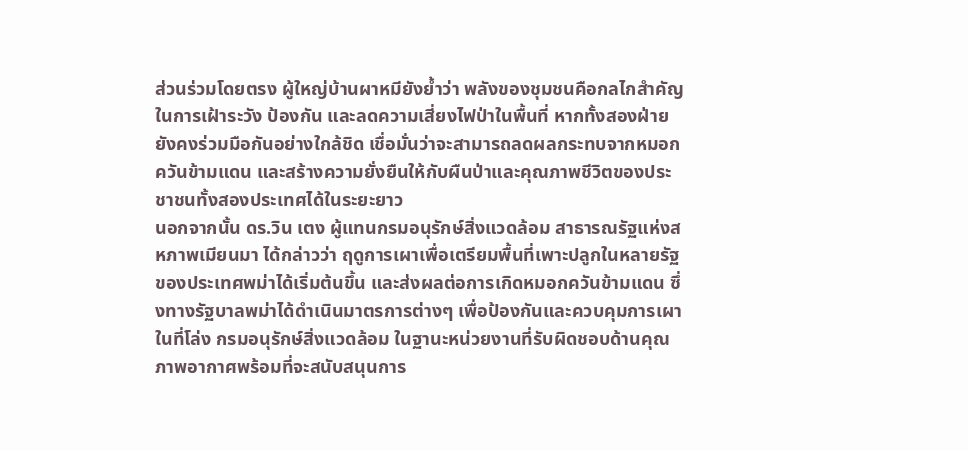ส่วนร่วมโดยตรง ผู้ใหญ่บ้านผาหมียังย้ำว่า พลังของชุมชนคือกลไกสำคัญในการเฝ้าระวัง ป้องกัน และลดความเสี่ยงไฟป่าในพื้นที่ หากทั้งสองฝ่ายยังคงร่วมมือกันอย่างใกล้ชิด เชื่อมั่นว่าจะสามารถลดผลกระทบจากหมอกควันข้ามแดน และสร้างความยั่งยืนให้กับผืนป่าและคุณภาพชีวิตของประชาชนทั้งสองประเทศได้ในระยะยาว
นอกจากนั้น ดร.วิน เตง ผู้แทนกรมอนุรักษ์สิ่งแวดล้อม สาธารณรัฐแห่งสหภาพเมียนมา ได้กล่าวว่า ฤดูการเผาเพื่อเตรียมพื้นที่เพาะปลูกในหลายรัฐของประเทศพม่าได้เริ่มต้นขึ้น และส่งผลต่อการเกิดหมอกควันข้ามแดน ซึ่งทางรัฐบาลพม่าได้ดำเนินมาตรการต่างๆ เพื่อป้องกันและควบคุมการเผาในที่โล่ง กรมอนุรักษ์สิ่งแวดล้อม ในฐานะหน่วยงานที่รับผิดชอบด้านคุณภาพอากาศพร้อมที่จะสนับสนุนการ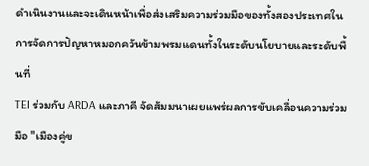ดำเนินงานและจะเดินหน้าเพื่อส่งเสริมความร่วมมือของทั้งสองประเทศในการจัดการปัญหาหมอกควันข้ามพรมแดนทั้งในระดับนโยบายและระดับพื้นที่
TEI ร่วมกับ ARDA และภาคี จัดสัมมนาเผยแพร่ผลการขับเคลื่อนความร่วมมือ "เมืองคู่ข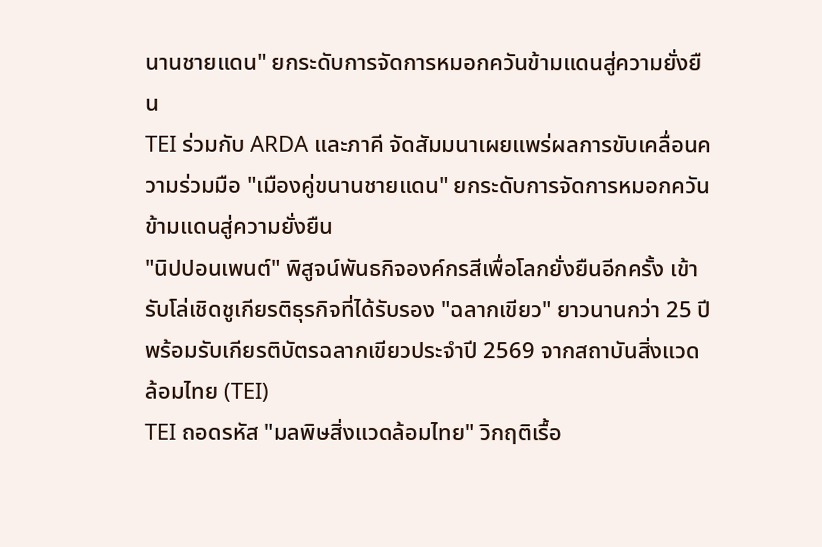นานชายแดน" ยกระดับการจัดการหมอกควันข้ามแดนสู่ความยั่งยืน
TEI ร่วมกับ ARDA และภาคี จัดสัมมนาเผยแพร่ผลการขับเคลื่อนความร่วมมือ "เมืองคู่ขนานชายแดน" ยกระดับการจัดการหมอกควันข้ามแดนสู่ความยั่งยืน
"นิปปอนเพนต์" พิสูจน์พันธกิจองค์กรสีเพื่อโลกยั่งยืนอีกครั้ง เข้ารับโล่เชิดชูเกียรติธุรกิจที่ได้รับรอง "ฉลากเขียว" ยาวนานกว่า 25 ปี พร้อมรับเกียรติบัตรฉลากเขียวประจำปี 2569 จากสถาบันสิ่งแวดล้อมไทย (TEI)
TEI ถอดรหัส "มลพิษสิ่งแวดล้อมไทย" วิกฤติเรื้อ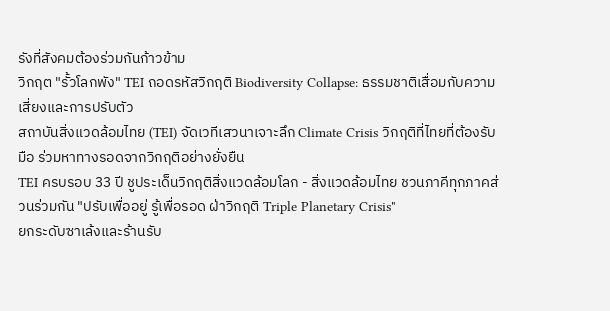รังที่สังคมต้องร่วมกันก้าวข้าม
วิกฤต "รั้วโลกพัง" TEI ถอดรหัสวิกฤติ Biodiversity Collapse: ธรรมชาติเสื่อมกับความเสี่ยงและการปรับตัว
สถาบันสิ่งแวดล้อมไทย (TEI) จัดเวทีเสวนาเจาะลึก Climate Crisis วิกฤติที่ไทยที่ต้องรับมือ ร่วมหาทางรอดจากวิกฤติอย่างยั่งยืน
TEI ครบรอบ 33 ปี ชูประเด็นวิกฤติสิ่งแวดล้อมโลก - สิ่งแวดล้อมไทย ชวนภาคีทุกภาคส่วนร่วมกัน "ปรับเพื่ออยู่ รู้เพื่อรอด ฝ่าวิกฤติ Triple Planetary Crisis"
ยกระดับซาเล้งและร้านรับ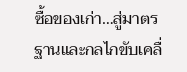ซื้อของเก่า…สู่มาตรฐานและกลไกขับเคลื่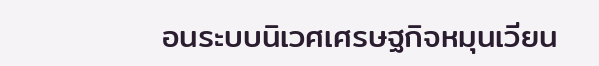อนระบบนิเวศเศรษฐกิจหมุนเวียน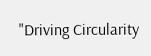"Driving Circularity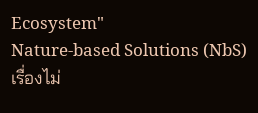Ecosystem"
Nature-based Solutions (NbS) เรื่องไม่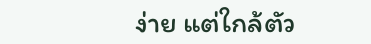ง่าย แต่ใกล้ตัว